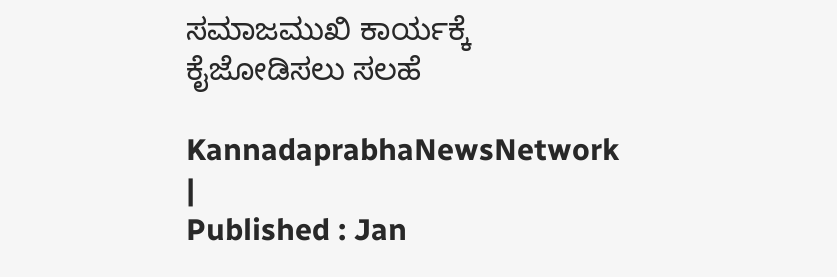ಸಮಾಜಮುಖಿ ಕಾರ್ಯಕ್ಕೆ ಕೈಜೋಡಿಸಲು ಸಲಹೆ

KannadaprabhaNewsNetwork |
Published : Jan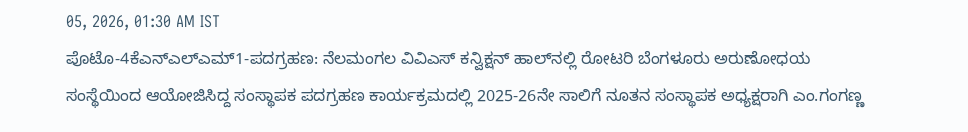05, 2026, 01:30 AM IST
ಪೊಟೊ-4ಕೆಎನ್‌ಎಲ್‌ಎಮ್‌1-ಪದಗ್ರಹಣ: ನೆಲಮಂಗಲ ವಿವಿಎಸ್ ಕನ್ವಿಕ್ಷನ್ ಹಾಲ್‌ನಲ್ಲಿ ರೋಟರಿ ಬೆಂಗಳೂರು ಅರುಣೋಧಯ  ಸಂಸ್ಥೆಯಿಂದ ಆಯೋಜಿಸಿದ್ದ ಸಂಸ್ಥಾಪಕ ಪದಗ್ರಹಣ ಕಾರ್ಯಕ್ರಮದಲ್ಲಿ 2025-26ನೇ ಸಾಲಿಗೆ ನೂತನ ಸಂಸ್ಥಾಪಕ ಅಧ್ಯಕ್ಷರಾಗಿ ಎಂ.ಗಂಗಣ್ಣ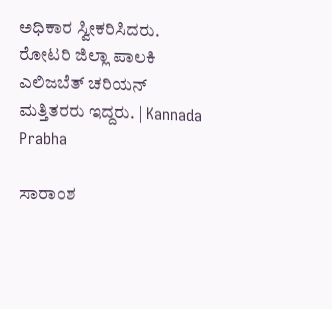ಅಧಿಕಾರ ಸ್ವೀಕರಿಸಿದರು. ರೋಟರಿ ಜಿಲ್ಲಾ ಪಾಲಕಿ ಎಲಿಜಬೆತ್ ಚರಿಯನ್ ಮತ್ತಿತರರು ಇದ್ದರು. | Kannada Prabha

ಸಾರಾಂಶ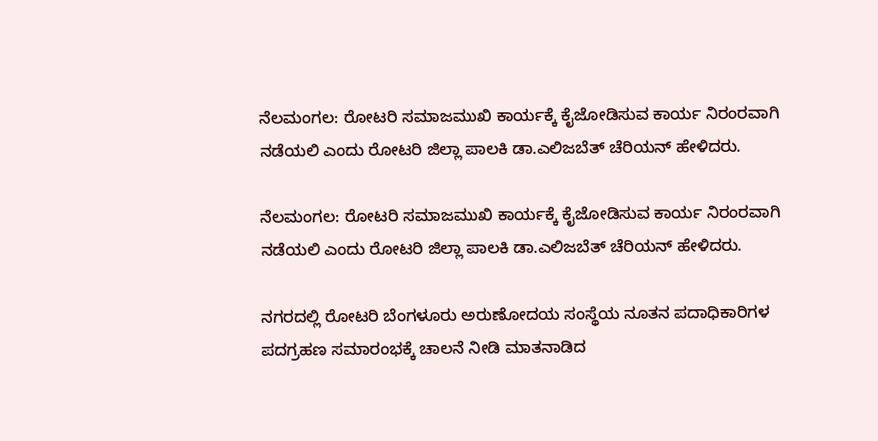ನೆಲಮಂಗಲ: ರೋಟರಿ ಸಮಾಜಮುಖಿ ಕಾರ್ಯಕ್ಕೆ ಕೈಜೋಡಿಸುವ ಕಾರ್ಯ ನಿರಂರವಾಗಿ ನಡೆಯಲಿ ಎಂದು ರೋಟರಿ ಜಿಲ್ಲಾ ಪಾಲಕಿ ಡಾ.ಎಲಿಜಬೆತ್ ಚೆರಿಯನ್ ಹೇಳಿದರು.

ನೆಲಮಂಗಲ: ರೋಟರಿ ಸಮಾಜಮುಖಿ ಕಾರ್ಯಕ್ಕೆ ಕೈಜೋಡಿಸುವ ಕಾರ್ಯ ನಿರಂರವಾಗಿ ನಡೆಯಲಿ ಎಂದು ರೋಟರಿ ಜಿಲ್ಲಾ ಪಾಲಕಿ ಡಾ.ಎಲಿಜಬೆತ್ ಚೆರಿಯನ್ ಹೇಳಿದರು.

ನಗರದಲ್ಲಿ ರೋಟರಿ ಬೆಂಗಳೂರು ಅರುಣೋದಯ ಸಂಸ್ಥೆಯ ನೂತನ ಪದಾಧಿಕಾರಿಗಳ ಪದಗ್ರಹಣ ಸಮಾರಂಭಕ್ಕೆ ಚಾಲನೆ ನೀಡಿ ಮಾತನಾಡಿದ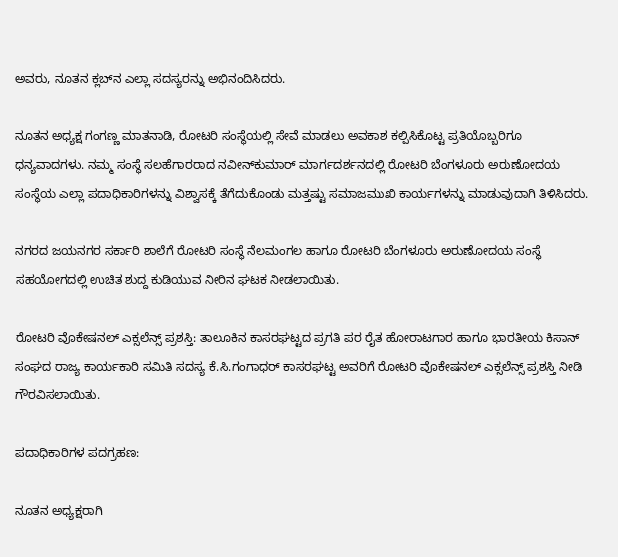ಅವರು, ನೂತನ ಕ್ಲಬ್‌ನ ಎಲ್ಲಾ ಸದಸ್ಯರನ್ನು ಅಭಿನಂದಿಸಿದರು.

ನೂತನ ಅಧ್ಯಕ್ಷ ಗಂಗಣ್ಣ ಮಾತನಾಡಿ, ರೋಟರಿ ಸಂಸ್ಥೆಯಲ್ಲಿ ಸೇವೆ ಮಾಡಲು ಅವಕಾಶ ಕಲ್ಪಿಸಿಕೊಟ್ಟ ಪ್ರತಿಯೊಬ್ಬರಿಗೂ ಧನ್ಯವಾದಗಳು. ನಮ್ಮ ಸಂಸ್ಥೆ ಸಲಹೆಗಾರರಾದ ನವೀನ್‌ಕುಮಾರ್ ಮಾರ್ಗದರ್ಶನದಲ್ಲಿ‌ ರೋಟರಿ ಬೆಂಗಳೂರು ಅರುಣೋದಯ ಸಂಸ್ಥೆಯ ಎಲ್ಲಾ ಪದಾಧಿಕಾರಿಗಳನ್ನು ವಿಶ್ವಾಸಕ್ಕೆ ತೆಗೆದುಕೊಂಡು ಮತ್ತಷ್ಟು ಸಮಾಜಮುಖಿ ಕಾರ್ಯಗಳನ್ನು ಮಾಡುವುದಾಗಿ ತಿಳಿಸಿದರು.

ನಗರದ ಜಯನಗರ ಸರ್ಕಾರಿ ಶಾಲೆಗೆ ರೋಟರಿ ಸಂಸ್ಥೆ ನೆಲಮಂಗಲ ಹಾಗೂ ರೋಟರಿ ಬೆಂಗಳೂರು ಅರುಣೋದಯ ಸಂಸ್ಥೆ ಸಹಯೋಗದಲ್ಲಿ ಉಚಿತ ಶುದ್ದ ಕುಡಿಯುವ ನೀರಿನ ಘಟಕ ನೀಡಲಾಯಿತು.

ರೋಟರಿ ವೊಕೇಷನಲ್ ಎಕ್ಸಲೆನ್ಸ್ ಪ್ರಶಸ್ತಿ: ತಾಲೂಕಿನ ಕಾಸರಘಟ್ಟದ ಪ್ರಗತಿ ಪರ ರೈತ ಹೋರಾಟಗಾರ ಹಾಗೂ ಭಾರತೀಯ ಕಿಸಾನ್ ಸಂಘದ ರಾಜ್ಯ ಕಾರ್ಯಕಾರಿ ಸಮಿತಿ ಸದಸ್ಯ ಕೆ.ಸಿ.ಗಂಗಾಧರ್ ಕಾಸರಘಟ್ಟ ಅವರಿಗೆ ರೋಟರಿ ವೊಕೇಷನಲ್ ಎಕ್ಸಲೆನ್ಸ್ ಪ್ರಶಸ್ತಿ ನೀಡಿ ಗೌರವಿಸಲಾಯಿತು.

ಪದಾಧಿಕಾರಿಗಳ ಪದಗ್ರಹಣ:

ನೂತನ ಅಧ್ಯಕ್ಷರಾಗಿ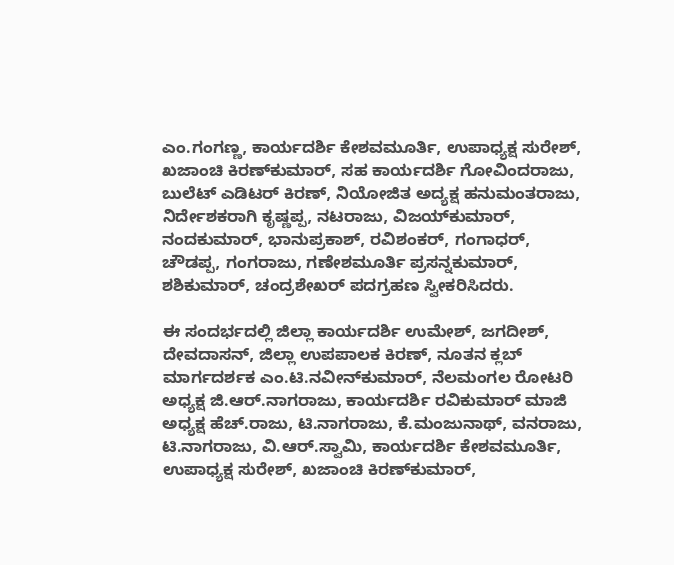ಎಂ.ಗಂಗಣ್ಣ, ಕಾರ್ಯದರ್ಶಿ ಕೇಶವಮೂರ್ತಿ, ಉಪಾಧ್ಯಕ್ಷ ಸುರೇಶ್, ಖಜಾಂಚಿ ಕಿರಣ್‌ಕುಮಾರ್, ಸಹ ಕಾರ್ಯದರ್ಶಿ ಗೋವಿಂದರಾಜು, ಬುಲೆಟ್ ಎಡಿಟರ್ ಕಿರಣ್, ನಿಯೋಜಿತ ಅದ್ಯಕ್ಷ ಹನುಮಂತರಾಜು, ನಿರ್ದೇಶಕರಾಗಿ ಕೃಷ್ಣಪ್ಪ, ನಟರಾಜು, ವಿಜಯ್‌ಕುಮಾರ್, ನಂದಕುಮಾರ್, ಭಾನುಪ್ರಕಾಶ್, ರವಿಶಂಕರ್, ಗಂಗಾಧರ್, ಚೌಡಪ್ಪ, ಗಂಗರಾಜು, ಗಣೇಶಮೂರ್ತಿ ಪ್ರಸನ್ನಕುಮಾರ್, ಶಶಿಕುಮಾರ್, ಚಂದ್ರಶೇಖರ್ ಪದಗ್ರಹಣ ಸ್ವೀಕರಿಸಿದರು.

ಈ ಸಂದರ್ಭದಲ್ಲಿ ಜಿಲ್ಲಾ ಕಾರ್ಯದರ್ಶಿ ಉಮೇಶ್, ಜಗದೀಶ್, ದೇವದಾಸನ್, ಜಿಲ್ಲಾ ಉಪಪಾಲಕ ಕಿರಣ್, ನೂತನ ಕ್ಲಬ್ ಮಾರ್ಗದರ್ಶಕ ಎಂ.ಟಿ.ನವೀನ್‌ಕುಮಾರ್, ನೆಲಮಂಗಲ ರೋಟರಿ ಅಧ್ಯಕ್ಷ ಜಿ.ಆರ್.ನಾಗರಾಜು, ಕಾರ್ಯದರ್ಶಿ ರವಿಕುಮಾರ್ ಮಾಜಿ ಅಧ್ಯಕ್ಷ ಹೆಚ್.ರಾಜು, ಟಿ.ನಾಗರಾಜು, ಕೆ.ಮಂಜುನಾಥ್, ವನರಾಜು, ಟಿ.ನಾಗರಾಜು, ವಿ.ಆರ್.ಸ್ವಾಮಿ‌, ಕಾರ್ಯದರ್ಶಿ ಕೇಶವಮೂರ್ತಿ, ಉಪಾಧ್ಯಕ್ಷ ಸುರೇಶ್, ಖಜಾಂಚಿ ಕಿರಣ್‌ಕುಮಾರ್,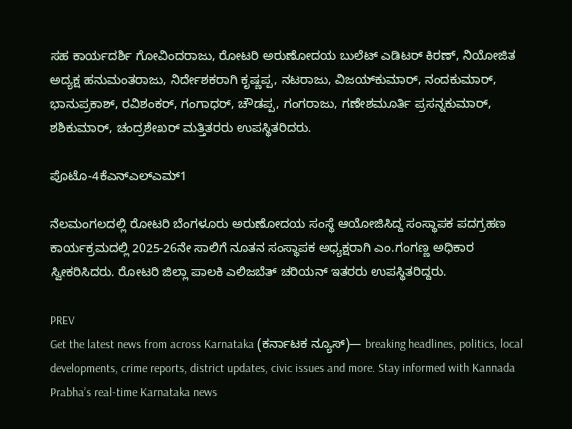ಸಹ ಕಾರ್ಯದರ್ಶಿ ಗೋವಿಂದರಾಜು, ರೋಟರಿ ಅರುಣೋದಯ ಬುಲೆಟ್ ಎಡಿಟರ್ ಕಿರಣ್, ನಿಯೋಜಿತ ಅದ್ಯಕ್ಷ ಹನುಮಂತರಾಜು, ನಿರ್ದೇಶಕರಾಗಿ ಕೃಷ್ಣಪ್ಪ, ನಟರಾಜು, ವಿಜಯ್‌ಕುಮಾರ್, ನಂದಕುಮಾರ್, ಭಾನುಪ್ರಕಾಶ್, ರವಿಶಂಕರ್, ಗಂಗಾಧರ್, ಚೌಡಪ್ಪ, ಗಂಗರಾಜು, ಗಣೇಶಮೂರ್ತಿ ಪ್ರಸನ್ನಕುಮಾರ್, ಶಶಿಕುಮಾರ್, ಚಂದ್ರಶೇಖರ್ ಮತ್ತಿತರರು ಉಪಸ್ಥಿತರಿದರು.

ಪೊಟೊ-4ಕೆಎನ್‌ಎಲ್‌ಎಮ್‌1

ನೆಲಮಂಗಲದಲ್ಲಿ ರೋಟರಿ ಬೆಂಗಳೂರು ಅರುಣೋದಯ ಸಂಸ್ಥೆ ಆಯೋಜಿಸಿದ್ದ ಸಂಸ್ಥಾಪಕ ಪದಗ್ರಹಣ ಕಾರ್ಯಕ್ರಮದಲ್ಲಿ 2025-26ನೇ ಸಾಲಿಗೆ ನೂತನ ಸಂಸ್ಥಾಪಕ ಅಧ್ಯಕ್ಷರಾಗಿ ಎಂ.ಗಂಗಣ್ಣ ಅಧಿಕಾರ ಸ್ವೀಕರಿಸಿದರು. ರೋಟರಿ ಜಿಲ್ಲಾ ಪಾಲಕಿ ಎಲಿಜಬೆತ್ ಚರಿಯನ್ ಇತರರು ಉಪಸ್ಥಿತರಿದ್ದರು.

PREV
Get the latest news from across Karnataka (ಕರ್ನಾಟಕ ನ್ಯೂಸ್)— breaking headlines, politics, local developments, crime reports, district updates, civic issues and more. Stay informed with Kannada Prabha’s real‑time Karnataka news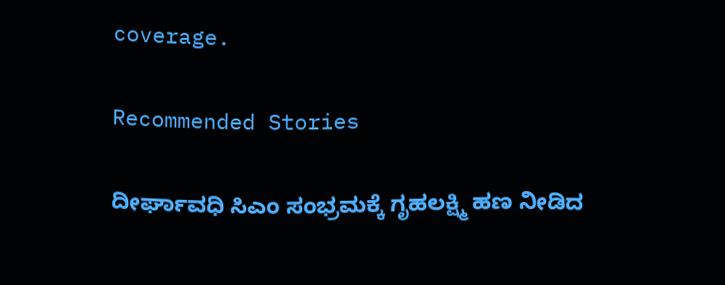coverage.

Recommended Stories

ದೀರ್ಘಾವಧಿ ಸಿಎಂ ಸಂಭ್ರಮಕ್ಕೆ ಗೃಹಲಕ್ಷ್ಮಿ ಹಣ ನೀಡಿದ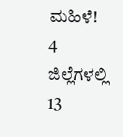ಮಹಿಳೆ!
4 ಜಿಲ್ಲೆಗಳಲ್ಲಿ 13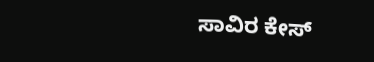ಸಾವಿರ ಕೇಸ್‌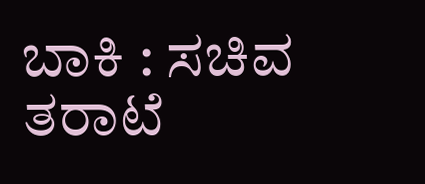ಬಾಕಿ : ಸಚಿವ ತರಾಟೆ